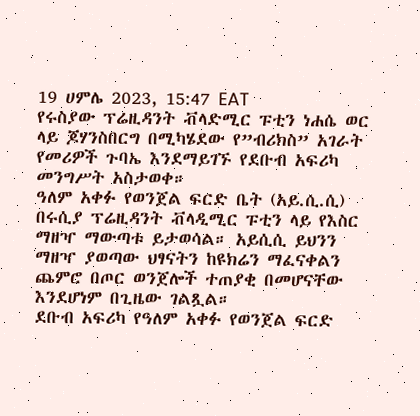19 ሀምሌ 2023, 15:47 EAT
የሩስያው ፕሬዚዳንት ቭላድሚር ፑቲን ነሐሴ ወር ላይ ጆሃንስበርግ በሚካሄደው የ”ብሪክስ” አገራት የመሪዎች ጉባኤ እንደማይገኙ የደቡብ አፍሪካ መንግሥት አስታወቀ።
ዓለም አቀፉ የወንጀል ፍርድ ቤት (አይ.ሲ.ሲ) በሩሲያ ፕሬዚዳንት ቭላዲሚር ፑቲን ላይ የእስር ማዘዣ ማውጣቱ ይታወሳል። አይሲሲ ይህንን ማዘዣ ያወጣው ህፃናትን ከዩክሬን ማፈናቀልን ጨምሮ በጦር ወንጀሎች ተጠያቂ በመሆናቸው እንደሆነም በጊዜው ገልጿል።
ደቡብ አፍሪካ የዓለም አቀፉ የወንጀል ፍርድ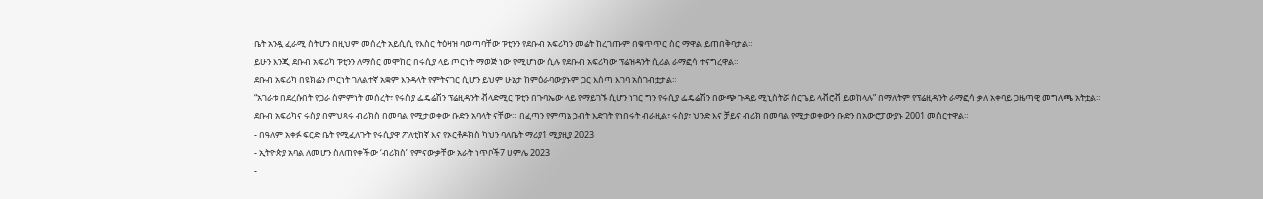ቤት አንዷ ፈራሚ ስትሆን በዚህም መሰረት አይሲሲ የእስር ትዕዛዝ ባወጣባቸው ፑቲንን የደቡብ አፍሪካን መሬት ከረገጡም በቁጥጥር ስር ማዋል ይጠበቅባታል።
ይሁን እንጂ ደቡብ አፍሪካ ፑቲንን ለማሰር መሞከር በሩሲያ ላይ ጦርነት ማወጅ ነው የሚሆነው ሲሉ የደቡብ አፍሪካው ፕሬዝዳንት ሲሪል ራማፎሳ ተናግረዋል።
ደቡብ አፍሪካ በዩክሬን ጦርነት ገለልተኛ አቋም እንዳላት የምትናገር ሲሆን ይህም ሁኔታ ከምዕራባውያኑም ጋር እሰጣ እገባ አስገብቷታል።
“አገራቱ በደረሱበት የጋራ ስምምነት መሰረት፣ የሩስያ ፌዴሬሽን ፕሬዚዳንት ቭላድሚር ፑቲን በጉባኤው ላይ የማይገኙ ሲሆን ነገር ግን የሩሲያ ፌዴሬሽን በውጭ ጉዳይ ሚኒስትሯ ሰርጌይ ላቭሮቭ ይወከላሉ” በማለትም የፕሬዚዳንት ራማፎሳ ቃለ አቀባይ ጋዜጣዊ መግለጫ አትቷል።
ደቡብ አፍሪካና ሩስያ በምህጻሩ ብሪክስ በመባል የሚታወቀው ቡድን አባላት ናቸው። በፈጣን የምጣኔ ኃብት እድገት የነበሩት ብራዚል፣ ሩስያ፣ ህንድ እና ቻይና ብሪክ በመባል የሚታወቀውን ቡድን በአውሮፓውያኑ 2001 መስርተዋል።
- በዓለም አቀፉ ፍርድ ቤት የሚፈለጉት የሩሲያዋ ፖለቲከኛ እና የኦርቶዶክስ ካህን ባለቤት ማሪያ1 ሚያዚያ 2023
- ኢትዮጵያ አባል ለመሆን ስለጠየቀችው ‘ብሪክስ’ የምናውቃቸው አራት ነጥቦች7 ሀምሌ 2023
-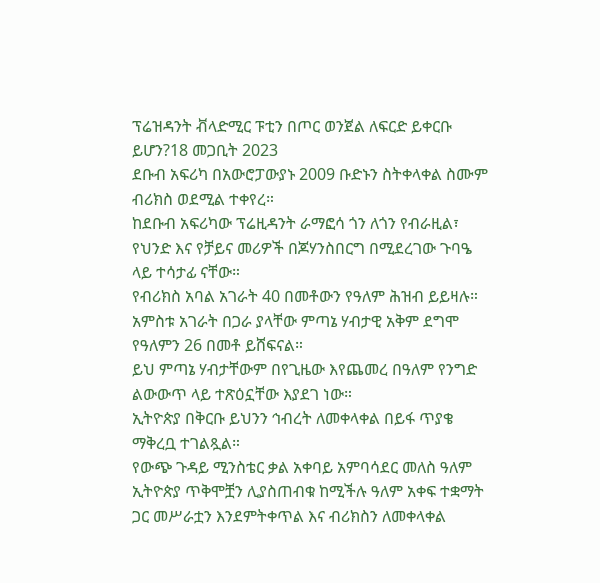ፕሬዝዳንት ቭላድሚር ፑቲን በጦር ወንጀል ለፍርድ ይቀርቡ ይሆን?18 መጋቢት 2023
ደቡብ አፍሪካ በአውሮፓውያኑ 2009 ቡድኑን ስትቀላቀል ስሙም ብሪክስ ወደሚል ተቀየረ።
ከደቡብ አፍሪካው ፕሬዚዳንት ራማፎሳ ጎን ለጎን የብራዚል፣ የህንድ እና የቻይና መሪዎች በጆሃንስበርግ በሚደረገው ጉባዔ ላይ ተሳታፊ ናቸው።
የብሪክስ አባል አገራት 40 በመቶውን የዓለም ሕዝብ ይይዛሉ። አምስቱ አገራት በጋራ ያላቸው ምጣኔ ሃብታዊ አቅም ደግሞ የዓለምን 26 በመቶ ይሸፍናል።
ይህ ምጣኔ ሃብታቸውም በየጊዜው እየጨመረ በዓለም የንግድ ልውውጥ ላይ ተጽዕኗቸው እያደገ ነው።
ኢትዮጵያ በቅርቡ ይህንን ኅብረት ለመቀላቀል በይፋ ጥያቄ ማቅረቧ ተገልጿል።
የውጭ ጉዳይ ሚንስቴር ቃል አቀባይ አምባሳደር መለስ ዓለም ኢትዮጵያ ጥቅሞቿን ሊያስጠብቁ ከሚችሉ ዓለም አቀፍ ተቋማት ጋር መሥራቷን እንደምትቀጥል እና ብሪክስን ለመቀላቀል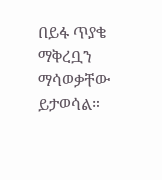በይፋ ጥያቄ ማቅረቧን ማሳወቃቸው ይታወሳል።